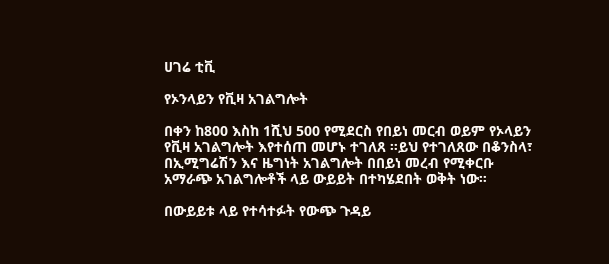ሀገሬ ቲቪ

የኦንላይን የቪዛ አገልግሎት

በቀን ከ800 እስከ 1ሺህ 500 የሚደርስ የበይነ መርብ ወይም የኦላይን የቪዛ አገልግሎት እየተሰጠ መሆኑ ተገለጸ ።ይህ የተገለጸው በቆንስላ፣ በኢሚግሬሽን እና ዜግነት አገልግሎት በበይነ መረብ የሚቀርቡ አማራጭ አገልግሎቶች ላይ ውይይት በተካሄደበት ወቅት ነው።

በውይይቱ ላይ የተሳተፉት የውጭ ጉዳይ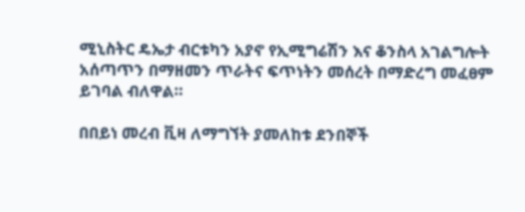ሚኒስትር ዴኤታ ብርቱካን አያኖ የኢሚግሬሽን እና ቆንስላ አገልግሎት አሰጣጥን በማዘመን ጥራትና ፍጥነትን መሰረት በማድረግ መፈፀም ይገባል ብለዋል።

በበይነ መረብ ቪዛ ለማግኘት ያመለከቱ ደንበኞች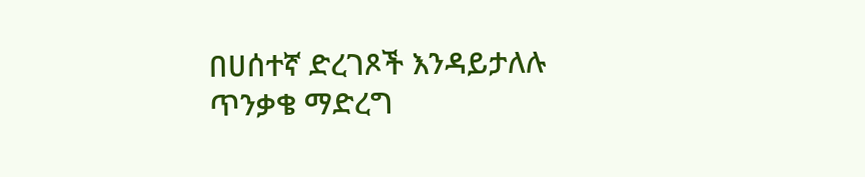በሀሰተኛ ድረገጾች እንዳይታለሉ ጥንቃቄ ማድረግ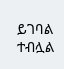ይገባል ተብሏል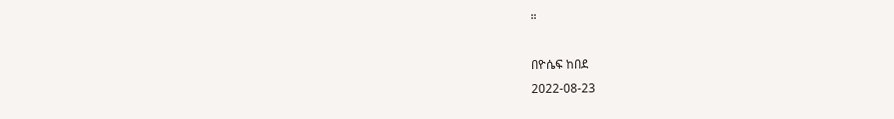።

በዮሴፍ ከበደ
2022-08-23